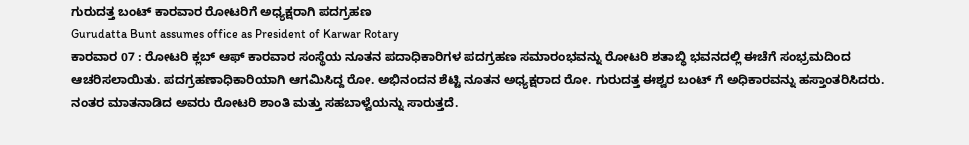ಗುರುದತ್ತ ಬಂಟ್ ಕಾರವಾರ ರೋಟರಿಗೆ ಅಧ್ಯಕ್ಷರಾಗಿ ಪದಗ್ರಹಣ
Gurudatta Bunt assumes office as President of Karwar Rotary
ಕಾರವಾರ 07 : ರೋಟರಿ ಕ್ಲಬ್ ಆಫ್ ಕಾರವಾರ ಸಂಸ್ಥೆಯ ನೂತನ ಪದಾಧಿಕಾರಿಗಳ ಪದಗ್ರಹಣ ಸಮಾರಂಭವನ್ನು ರೋಟರಿ ಶತಾಬ್ಧಿ ಭವನದಲ್ಲಿ ಈಚೆಗೆ ಸಂಭ್ರಮದಿಂದ ಆಚರಿಸಲಾಯಿತು. ಪದಗ್ರಹಣಾಧಿಕಾರಿಯಾಗಿ ಆಗಮಿಸಿದ್ದ ರೋ. ಅಭಿನಂದನ ಶೆಟ್ಟಿ ನೂತನ ಅಧ್ಯಕ್ಷರಾದ ರೋ. ಗುರುದತ್ತ ಈಶ್ವರ ಬಂಟ್ ಗೆ ಅಧಿಕಾರವನ್ನು ಹಸ್ತಾಂತರಿಸಿದರು. ನಂತರ ಮಾತನಾಡಿದ ಅವರು ರೋಟರಿ ಶಾಂತಿ ಮತ್ತು ಸಹಬಾಳ್ವೆಯನ್ನು ಸಾರುತ್ತದೆ.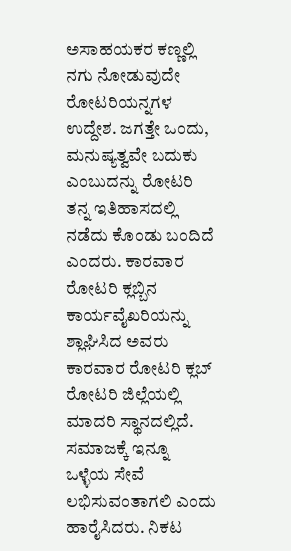ಅಸಾಹಯಕರ ಕಣ್ಣಲ್ಲಿ ನಗು ನೋಡುವುದೇ ರೋಟರಿಯನ್ನಗಳ ಉದ್ದೇಶ. ಜಗತ್ತೇ ಒಂದು, ಮನುಷ್ಯತ್ವವೇ ಬದುಕು ಎಂಬುದನ್ನು ರೋಟರಿ ತನ್ನ ಇತಿಹಾಸದಲ್ಲಿ ನಡೆದು ಕೊಂಡು ಬಂದಿದೆ ಎಂದರು. ಕಾರವಾರ ರೋಟರಿ ಕ್ಲಬ್ಬಿನ ಕಾರ್ಯವೈಖರಿಯನ್ನು ಶ್ಲಾಘಿಸಿದ ಅವರು ಕಾರವಾರ ರೋಟರಿ ಕ್ಲಬ್ ರೋಟರಿ ಜಿಲ್ಲೆಯಲ್ಲಿ ಮಾದರಿ ಸ್ಥಾನದಲ್ಲಿದೆ. ಸಮಾಜಕ್ಕೆ ಇನ್ನೂ ಒಳ್ಳೆಯ ಸೇವೆ ಲಭಿಸುವಂತಾಗಲಿ ಎಂದು ಹಾರೈಸಿದರು. ನಿಕಟ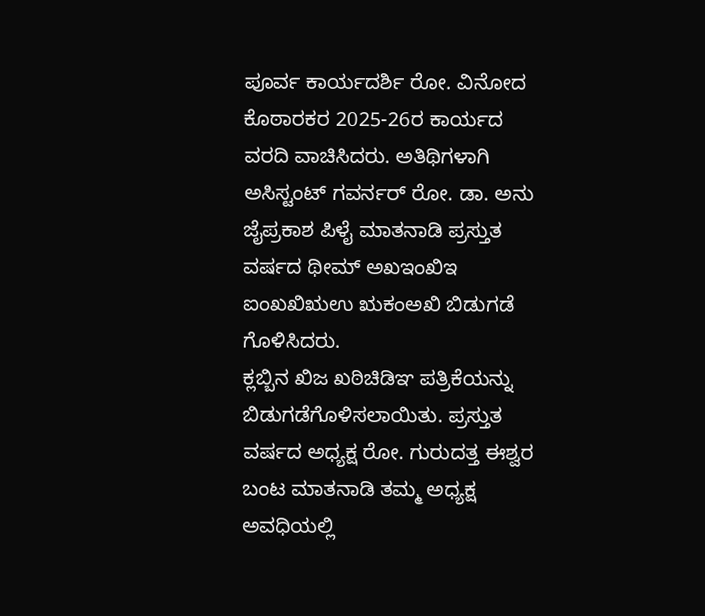ಪೂರ್ವ ಕಾರ್ಯದರ್ಶಿ ರೋ. ವಿನೋದ ಕೊಠಾರಕರ 2025-26ರ ಕಾರ್ಯದ ವರದಿ ವಾಚಿಸಿದರು. ಅತಿಥಿಗಳಾಗಿ ಅಸಿಸ್ಟಂಟ್ ಗವರ್ನರ್ ರೋ. ಡಾ. ಅನು ಜೈಪ್ರಕಾಶ ಪಿಳೈ ಮಾತನಾಡಿ ಪ್ರಸ್ತುತ ವರ್ಷದ ಥೀಮ್ ಅಖಇಂಖಿಇ ಐಂಖಖಿಋಉ ಋಕಂಅಖಿ ಬಿಡುಗಡೆ ಗೊಳಿಸಿದರು.
ಕ್ಲಬ್ಬಿನ ಖಿಜ ಖಠಿಚಿಡಿಞ ಪತ್ರಿಕೆಯನ್ನು ಬಿಡುಗಡೆಗೊಳಿಸಲಾಯಿತು. ಪ್ರಸ್ತುತ ವರ್ಷದ ಅಧ್ಯಕ್ಷ ರೋ. ಗುರುದತ್ತ ಈಶ್ವರ ಬಂಟ ಮಾತನಾಡಿ ತಮ್ಮ ಅಧ್ಯಕ್ಷ ಅವಧಿಯಲ್ಲಿ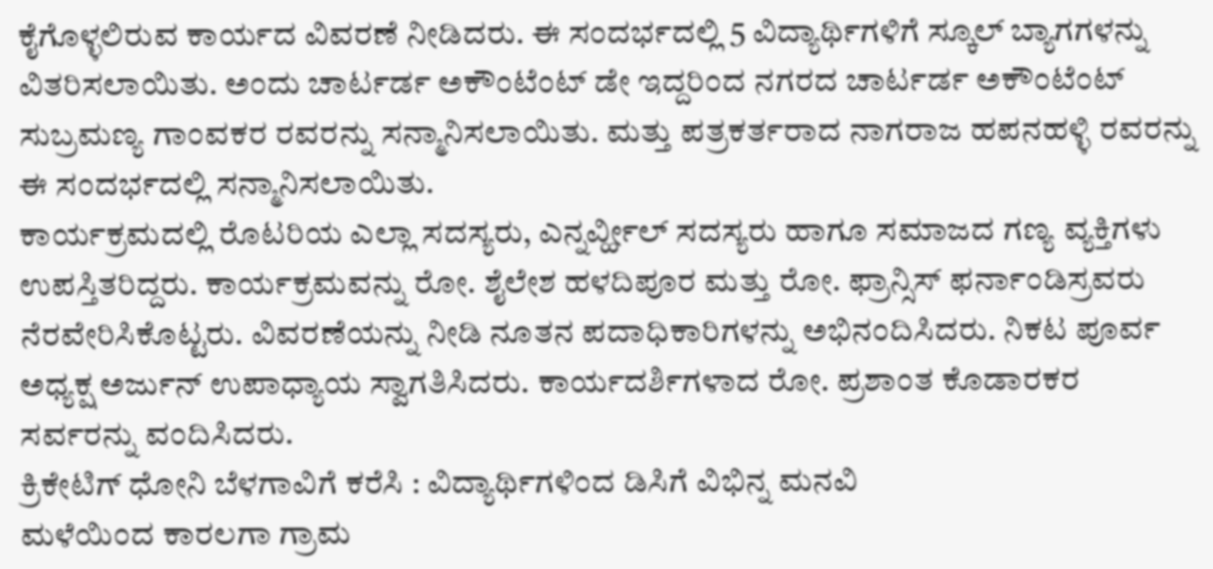ಕೈಗೊಳ್ಳಲಿರುವ ಕಾರ್ಯದ ವಿವರಣೆ ನೀಡಿದರು. ಈ ಸಂದರ್ಭದಲ್ಲಿ 5 ವಿದ್ಯಾರ್ಥಿಗಳಿಗೆ ಸ್ಕೂಲ್ ಬ್ಯಾಗಗಳನ್ನು ವಿತರಿಸಲಾಯಿತು. ಅಂದು ಚಾರ್ಟರ್ಡ ಅಕೌಂಟೆಂಟ್ ಡೇ ಇದ್ದರಿಂದ ನಗರದ ಚಾರ್ಟರ್ಡ ಅಕೌಂಟೆಂಟ್ ಸುಬ್ರಮಣ್ಯ ಗಾಂವಕರ ರವರನ್ನು ಸನ್ಮಾನಿಸಲಾಯಿತು. ಮತ್ತು ಪತ್ರಕರ್ತರಾದ ನಾಗರಾಜ ಹಪನಹಳ್ಳಿ ರವರನ್ನು ಈ ಸಂದರ್ಭದಲ್ಲಿ ಸನ್ಮಾನಿಸಲಾಯಿತು.
ಕಾರ್ಯಕ್ರಮದಲ್ಲಿ ರೊಟರಿಯ ಎಲ್ಲಾ ಸದಸ್ಯರು, ಎನ್ನರ್ವ್ಹೀಲ್ ಸದಸ್ಯರು ಹಾಗೂ ಸಮಾಜದ ಗಣ್ಯ ವ್ಯಕ್ತಿಗಳು ಉಪಸ್ತಿತರಿದ್ದರು. ಕಾರ್ಯಕ್ರಮವನ್ನು ರೋ. ಶೈಲೇಶ ಹಳದಿಪೂರ ಮತ್ತು ರೋ. ಫ್ರಾನ್ಸಿಸ್ ಫರ್ನಾಂಡಿಸ್ರವರು ನೆರವೇರಿಸಿಕೊಟ್ಟರು. ವಿವರಣೆಯನ್ನು ನೀಡಿ ನೂತನ ಪದಾಧಿಕಾರಿಗಳನ್ನು ಅಭಿನಂದಿಸಿದರು. ನಿಕಟ ಪೂರ್ವ ಅಧ್ಯಕ್ಷ ಅರ್ಜುನ್ ಉಪಾಧ್ಯಾಯ ಸ್ವಾಗತಿಸಿದರು. ಕಾರ್ಯದರ್ಶಿಗಳಾದ ರೋ. ಪ್ರಶಾಂತ ಕೊಡಾರಕರ ಸರ್ವರನ್ನು ವಂದಿಸಿದರು.
ಕ್ರಿಕೇಟಿಗ್ ಧೋನಿ ಬೆಳಗಾವಿಗೆ ಕರೆಸಿ : ವಿದ್ಯಾರ್ಥಿಗಳಿಂದ ಡಿಸಿಗೆ ವಿಭಿನ್ನ ಮನವಿ
ಮಳೆಯಿಂದ ಕಾರಲಗಾ ಗ್ರಾಮ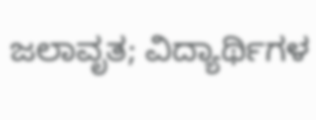ಜಲಾವೃತ; ವಿದ್ಯಾರ್ಥಿಗಳ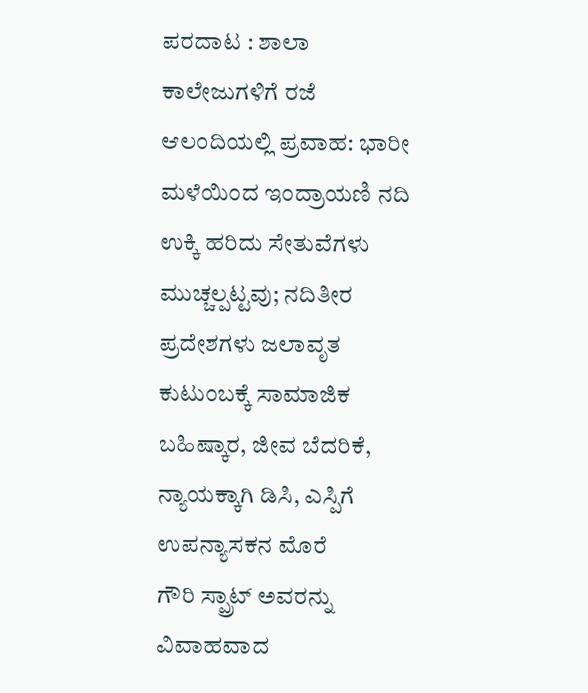ಪರದಾಟ : ಶಾಲಾ ಕಾಲೇಜುಗಳಿಗೆ ರಜೆ
ಆಲಂದಿಯಲ್ಲಿ ಪ್ರವಾಹ: ಭಾರೀ ಮಳೆಯಿಂದ ಇಂದ್ರಾಯಣಿ ನದಿ ಉಕ್ಕಿ ಹರಿದು ಸೇತುವೆಗಳು ಮುಚ್ಚಲ್ಪಟ್ಟವು; ನದಿತೀರ ಪ್ರದೇಶಗಳು ಜಲಾವೃತ
ಕುಟುಂಬಕ್ಕೆ ಸಾಮಾಜಿಕ ಬಹಿಷ್ಕಾರ, ಜೀವ ಬೆದರಿಕೆ, ನ್ಯಾಯಕ್ಕಾಗಿ ಡಿಸಿ, ಎಸ್ಪಿಗೆ ಉಪನ್ಯಾಸಕನ ಮೊರೆ
ಗೌರಿ ಸ್ಪ್ರಾಟ್ ಅವರನ್ನು ವಿವಾಹವಾದ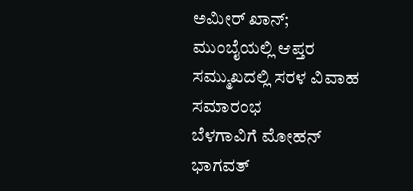ಅಮೀರ್ ಖಾನ್; ಮುಂಬೈಯಲ್ಲಿ ಆಪ್ತರ ಸಮ್ಮುಖದಲ್ಲಿ ಸರಳ ವಿವಾಹ ಸಮಾರಂಭ
ಬೆಳಗಾವಿಗೆ ಮೋಹನ್ ಭಾಗವತ್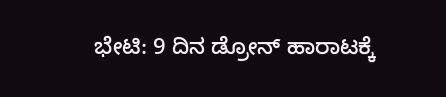ಭೇಟಿ: 9 ದಿನ ಡ್ರೋನ್ ಹಾರಾಟಕ್ಕೆ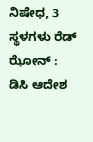ನಿಷೇಧ, 3 ಸ್ಥಳಗಳು ರೆಡ್ ಝೋನ್ : ಡಿಸಿ ಆದೇಶ